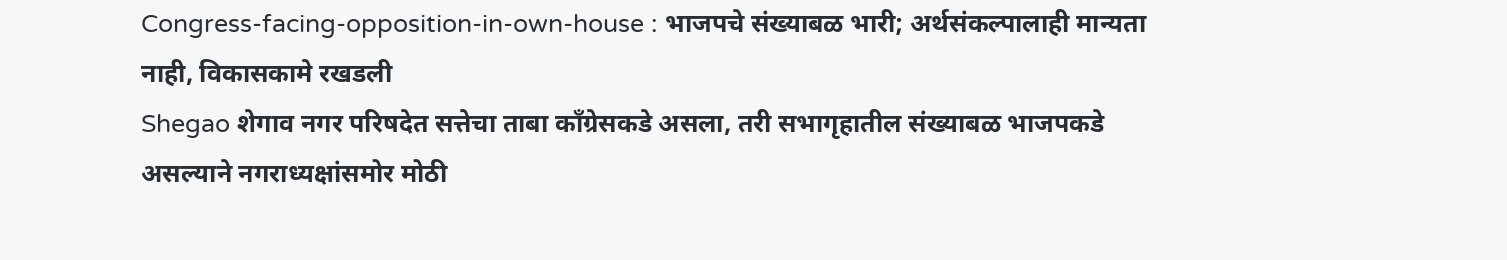Congress-facing-opposition-in-own-house : भाजपचे संख्याबळ भारी; अर्थसंकल्पालाही मान्यता नाही, विकासकामे रखडली
Shegao शेगाव नगर परिषदेत सत्तेचा ताबा काँग्रेसकडे असला, तरी सभागृहातील संख्याबळ भाजपकडे असल्याने नगराध्यक्षांसमोर मोठी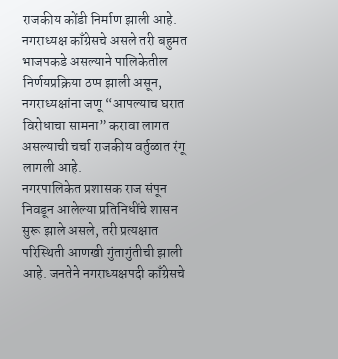राजकीय कोंडी निर्माण झाली आहे. नगराध्यक्ष काँग्रेसचे असले तरी बहुमत भाजपकडे असल्याने पालिकेतील निर्णयप्रक्रिया ठप्प झाली असून, नगराध्यक्षांना जणू “आपल्याच घरात विरोधाचा सामना” करावा लागत असल्याची चर्चा राजकीय वर्तुळात रंगू लागली आहे.
नगरपालिकेत प्रशासक राज संपून निवडून आलेल्या प्रतिनिधींचे शासन सुरू झाले असले, तरी प्रत्यक्षात परिस्थिती आणखी गुंतागुंतीची झाली आहे. जनतेने नगराध्यक्षपदी काँग्रेसचे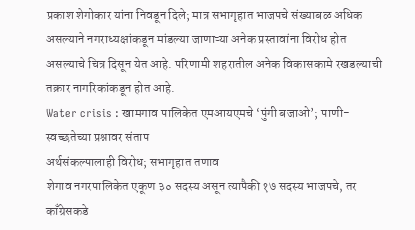प्रकाश शेगोकार यांना निवडून दिले; मात्र सभागृहात भाजपचे संख्याबळ अधिक असल्याने नगराध्यक्षांकडून मांडल्या जाणाऱ्या अनेक प्रस्तावांना विरोध होत असल्याचे चित्र दिसून येत आहे. परिणामी शहरातील अनेक विकासकामे रखडल्याची तक्रार नागरिकांकडून होत आहे.
Water crisis : खामगाव पालिकेत एमआयएमचे ‘पुंगी बजाओ’; पाणी-स्वच्छतेच्या प्रश्नावर संताप
अर्थसंकल्पालाही विरोध; सभागृहात तणाव
शेगाव नगरपालिकेत एकूण ३० सदस्य असून त्यापैकी १७ सदस्य भाजपचे, तर काँग्रेसकडे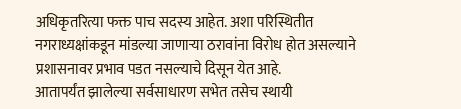अधिकृतरित्या फक्त पाच सदस्य आहेत. अशा परिस्थितीत नगराध्यक्षांकडून मांडल्या जाणाऱ्या ठरावांना विरोध होत असल्याने प्रशासनावर प्रभाव पडत नसल्याचे दिसून येत आहे.
आतापर्यंत झालेल्या सर्वसाधारण सभेत तसेच स्थायी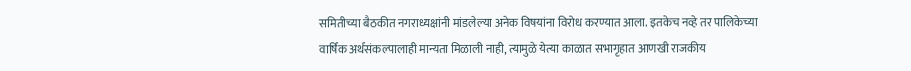समितीच्या बैठकीत नगराध्यक्षांनी मांडलेल्या अनेक विषयांना विरोध करण्यात आला. इतकेच नव्हे तर पालिकेच्या वार्षिक अर्थसंकल्पालाही मान्यता मिळाली नाही, त्यामुळे येत्या काळात सभागृहात आणखी राजकीय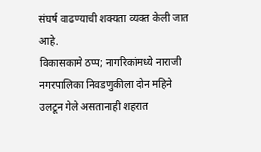संघर्ष वाढण्याची शक्यता व्यक्त केली जात आहे.
विकासकामे ठप्प; नागरिकांमध्ये नाराजी
नगरपालिका निवडणुकीला दोन महिने उलटून गेले असतानाही शहरात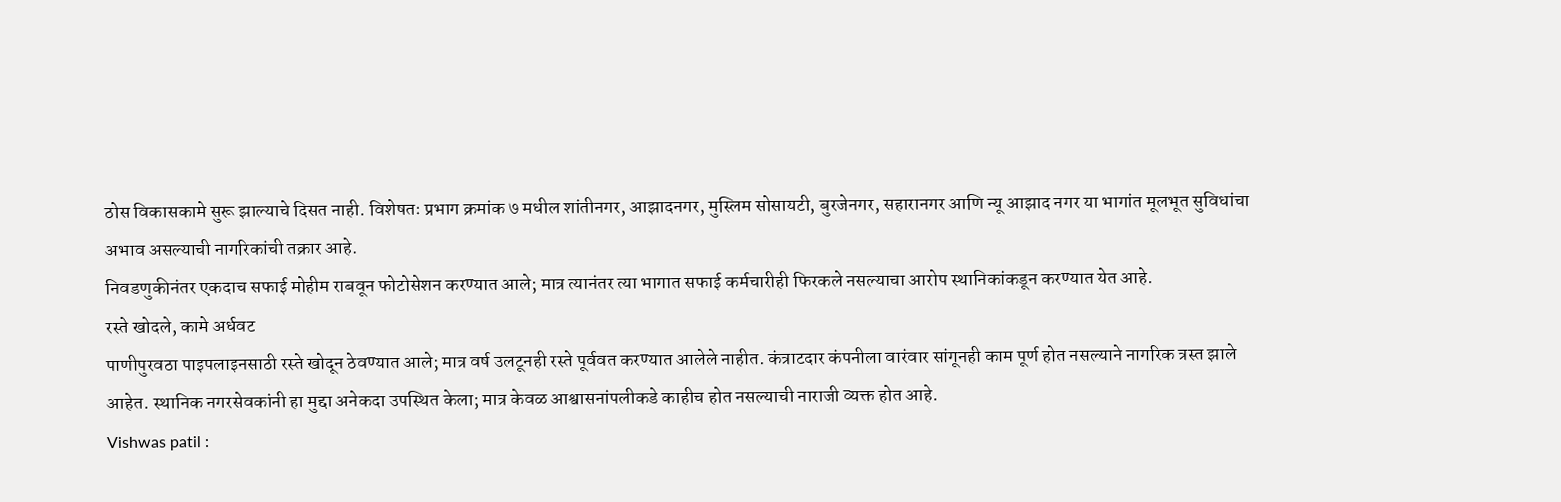ठोस विकासकामे सुरू झाल्याचे दिसत नाही. विशेषतः प्रभाग क्रमांक ७ मधील शांतीनगर, आझादनगर, मुस्लिम सोसायटी, बुरजेनगर, सहारानगर आणि न्यू आझाद नगर या भागांत मूलभूत सुविधांचा अभाव असल्याची नागरिकांची तक्रार आहे.
निवडणुकीनंतर एकदाच सफाई मोहीम राबवून फोटोसेशन करण्यात आले; मात्र त्यानंतर त्या भागात सफाई कर्मचारीही फिरकले नसल्याचा आरोप स्थानिकांकडून करण्यात येत आहे.
रस्ते खोदले, कामे अर्धवट
पाणीपुरवठा पाइपलाइनसाठी रस्ते खोदून ठेवण्यात आले; मात्र वर्ष उलटूनही रस्ते पूर्ववत करण्यात आलेले नाहीत. कंत्राटदार कंपनीला वारंवार सांगूनही काम पूर्ण होत नसल्याने नागरिक त्रस्त झाले आहेत. स्थानिक नगरसेवकांनी हा मुद्दा अनेकदा उपस्थित केला; मात्र केवळ आश्वासनांपलीकडे काहीच होत नसल्याची नाराजी व्यक्त होत आहे.
Vishwas patil :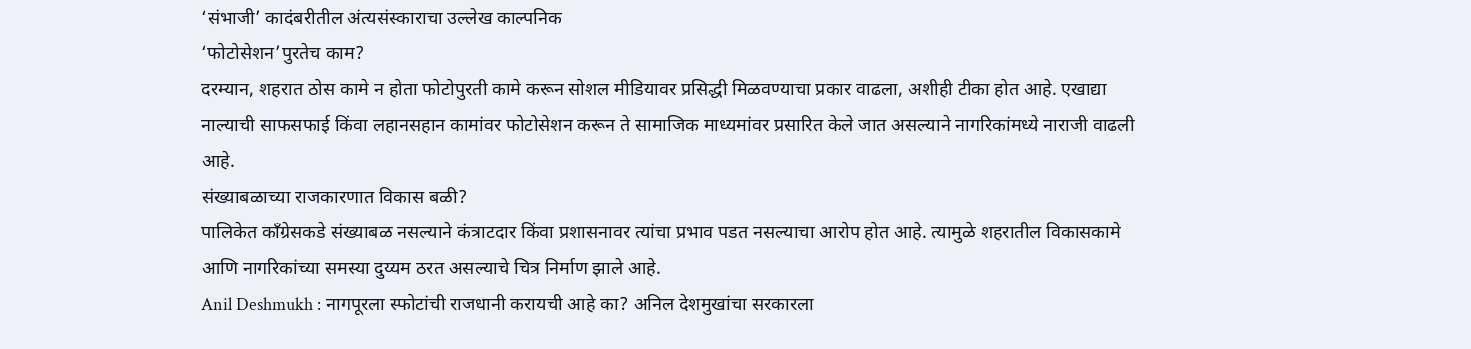‘संभाजी’ कादंबरीतील अंत्यसंस्काराचा उल्लेख काल्पनिक
‘फोटोसेशन’पुरतेच काम?
दरम्यान, शहरात ठोस कामे न होता फोटोपुरती कामे करून सोशल मीडियावर प्रसिद्धी मिळवण्याचा प्रकार वाढला, अशीही टीका होत आहे. एखाद्या नाल्याची साफसफाई किंवा लहानसहान कामांवर फोटोसेशन करून ते सामाजिक माध्यमांवर प्रसारित केले जात असल्याने नागरिकांमध्ये नाराजी वाढली आहे.
संख्याबळाच्या राजकारणात विकास बळी?
पालिकेत काँग्रेसकडे संख्याबळ नसल्याने कंत्राटदार किंवा प्रशासनावर त्यांचा प्रभाव पडत नसल्याचा आरोप होत आहे. त्यामुळे शहरातील विकासकामे आणि नागरिकांच्या समस्या दुय्यम ठरत असल्याचे चित्र निर्माण झाले आहे.
Anil Deshmukh : नागपूरला स्फोटांची राजधानी करायची आहे का? अनिल देशमुखांचा सरकारला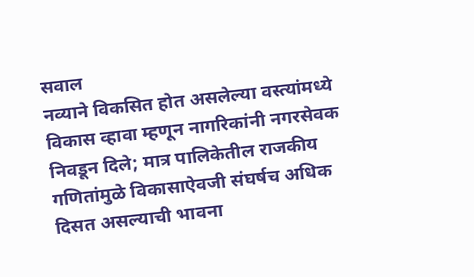सवाल
नव्याने विकसित होत असलेल्या वस्त्यांमध्ये विकास व्हावा म्हणून नागरिकांनी नगरसेवक निवडून दिले; मात्र पालिकेतील राजकीय गणितांमुळे विकासाऐवजी संघर्षच अधिक दिसत असल्याची भावना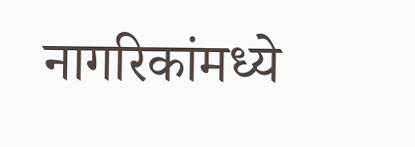नागरिकांमध्ये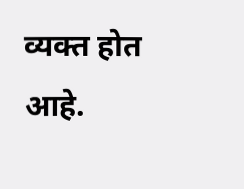व्यक्त होत आहे.